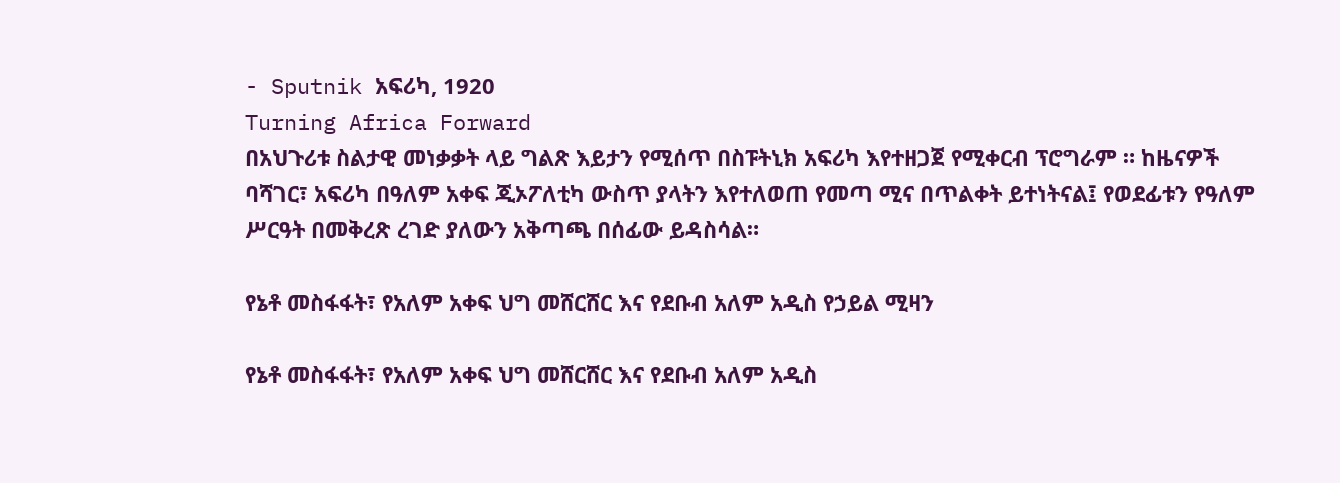- Sputnik አፍሪካ, 1920
Turning Africa Forward
በአህጉሪቱ ስልታዊ መነቃቃት ላይ ግልጽ እይታን የሚሰጥ በስፑትኒክ አፍሪካ እየተዘጋጀ የሚቀርብ ፕሮግራም ። ከዜናዎች ባሻገር፣ አፍሪካ በዓለም አቀፍ ጂኦፖለቲካ ውስጥ ያላትን እየተለወጠ የመጣ ሚና በጥልቀት ይተነትናል፤ የወደፊቱን የዓለም ሥርዓት በመቅረጽ ረገድ ያለውን አቅጣጫ በሰፊው ይዳስሳል።

የኔቶ መስፋፋት፣ የአለም አቀፍ ህግ መሸርሸር እና የደቡብ አለም አዲስ የኃይል ሚዛን

የኔቶ መስፋፋት፣ የአለም አቀፍ ህግ መሸርሸር እና የደቡብ አለም አዲስ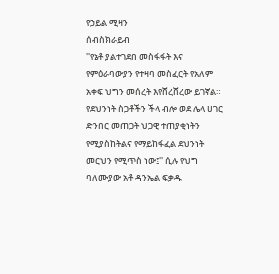የኃይል ሚዛን
ሰብስክራይብ
''የኔቶ ያልተገደበ መስፋፋት እና የምዕራባውያን የተዛባ መስፈርት የአለም አቀፍ ህግን መሰረት እየሸረሸረው ይገኛል። የደህንነት ስጋቶችን ችላ ብሎ ወደ ሌላ ሀገር ድንበር መጠጋት ህጋዊ ተጠያቂነትን የሚያስከትልና የማይከፋፈል ደህንነት መርህን የሚጥስ ነው፤'' ሲሉ የህግ ባለሙያው አቶ ዳንኤል ፍቃዱ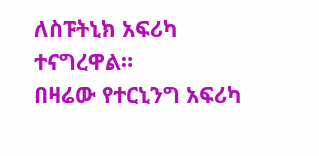ለስፑትኒክ አፍሪካ ተናግረዋል።
በዛሬው የተርኒንግ አፍሪካ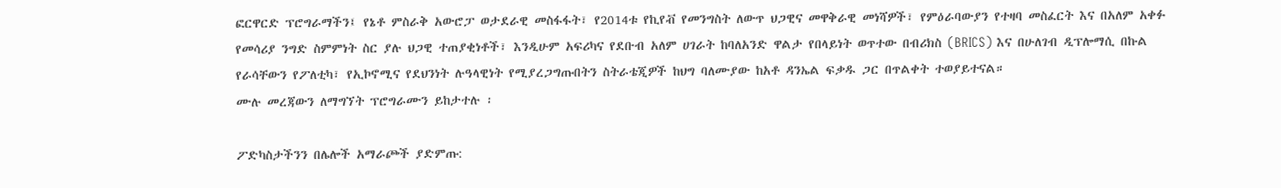ፎርዋርድ ፕሮግራማችን፤ የኔቶ ምስራቅ አውሮፓ ወታደራዊ መስፋፋት፣ የ2014ቱ የኪየቭ የመንግስት ለውጥ ህጋዊና መዋቅራዊ መነሻዎች፣ የምዕራባውያን የተዛባ መስፈርት እና በአለም አቀፉ የመሳሪያ ንግድ ስምምነት ስር ያሉ ህጋዊ ተጠያቂነቶች፣ እንዲሁም አፍሪካና የደቡብ አለም ሀገራት ከባለአንድ ዋልታ የበላይነት ወጥተው በብሪክስ (BRICS) እና በሁለገብ ዲፕሎማሲ በኩል የራሳቸውን የፖለቲካ፣ የኢኮኖሚና የደህንነት ሉዓላዊነት የሚያረጋግጡበትን ስትራቴጂዎች ከህግ ባለሙያው ከአቶ ዳንኤል ፍቃዱ ጋር በጥልቀት ተወያይተናል።
ሙሉ መረጃውን ለማግኘት ፕሮግራሙን ይከታተሉ ፡

ፖድካስታችንን በሌሎች አማራጮች ያድምጡ: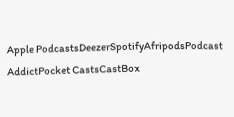Apple PodcastsDeezerSpotifyAfripodsPodcast AddictPocket CastsCastBox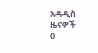አዳዲስ ዜናዎች
0